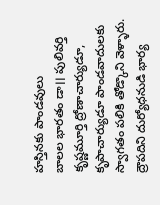హస్తినకు పాండవులు
బాలల భారతం డా।। పులివర్తి కృష్ణమూర్తి ద్రోణాచార్యుడూ, కృపాచార్యుడూ పాండవాదులకు స్వాగతం పలికి తోడ్కొని వెళ్ళారు. ద్రౌపదిని దుర్యోధనుడి భార్య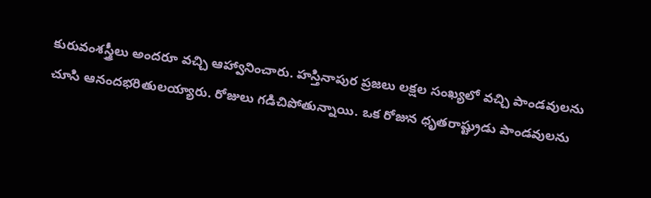కురువంశస్త్రీలు అందరూ వచ్చి ఆహ్వానించారు. హస్తినాపుర ప్రజలు లక్షల సంఖ్యలో వచ్చి పాండవులను చూసి ఆనందభరితులయ్యారు. రోజులు గడిచిపోతున్నాయి. ఒక రోజున ధృతరాష్ట్రుడు పాండవులను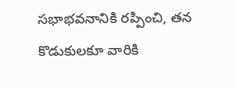సభాభవనానికి రప్పించి, తన కొడుకులకూ వారికి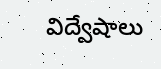విద్వేషాలు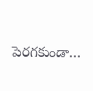పెరగకుండా…